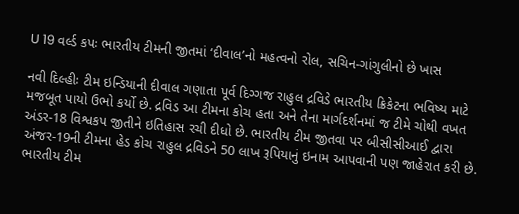U 19 વર્લ્ડ કપઃ ભારતીય ટીમની જીતમાં ‘દીવાલ’નો મહત્વનો રોલ, સચિન-ગાંગુલીનો છે ખાસ

નવી દિલ્હીઃ ટીમ ઇન્ડિયાની દીવાલ ગણાતા પૂર્વ દિગ્ગજ રાહુલ દ્રવિડે ભારતીય ક્રિકેટના ભવિષ્ય માટે મજબૂત પાયો ઉભો કર્યો છે. દ્રવિડ આ ટીમના કોચ હતા અને તેના માર્ગદર્શનમાં જ ટીમે ચોથી વખત અંડર-18 વિશ્વકપ જીતીને ઇતિહાસ રચી દીધો છે. ભારતીય ટીમ જીતવા પર બીસીસીઆઈ દ્વારા અંજર-19ની ટીમના હેડ કોચ રાહુલ દ્રવિડને 50 લાખ રૂપિયાનું ઇનામ આપવાની પણ જાહેરાત કરી છે.
ભારતીય ટીમ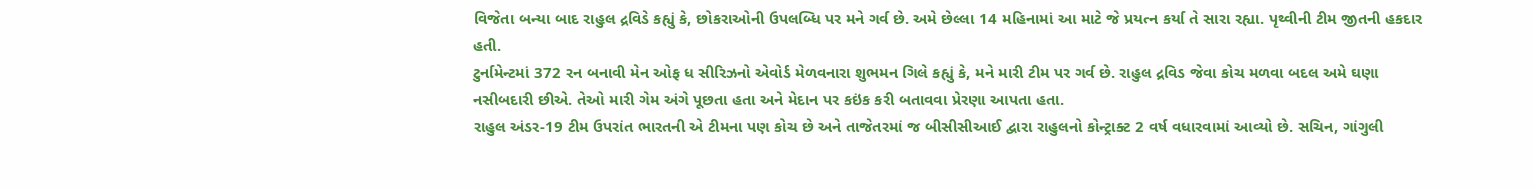વિજેતા બન્યા બાદ રાહુલ દ્રવિડે કહ્યું કે, છોકરાઓની ઉપલબ્ધિ પર મને ગર્વ છે. અમે છેલ્લા 14 મહિનામાં આ માટે જે પ્રયત્ન કર્યા તે સારા રહ્યા. પૃથ્વીની ટીમ જીતની હકદાર હતી.
ટુર્નામેન્ટમાં 372 રન બનાવી મેન ઓફ ધ સીરિઝનો એવોર્ડ મેળવનારા શુભમન ગિલે કહ્યું કે, મને મારી ટીમ પર ગર્વ છે. રાહુલ દ્રવિડ જેવા કોચ મળવા બદલ અમે ઘણા નસીબદારી છીએ. તેઓ મારી ગેમ અંગે પૂછતા હતા અને મેદાન પર કઇંક કરી બતાવવા પ્રેરણા આપતા હતા.
રાહુલ અંડર-19 ટીમ ઉપરાંત ભારતની એ ટીમના પણ કોચ છે અને તાજેતરમાં જ બીસીસીઆઈ દ્વારા રાહુલનો કોન્ટ્રાક્ટ 2 વર્ષ વધારવામાં આવ્યો છે. સચિન, ગાંગુલી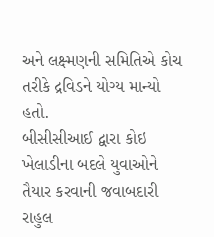અને લક્ષ્મણની સમિતિએ કોચ તરીકે દ્રવિડને યોગ્ય માન્યો હતો.
બીસીસીઆઈ દ્વારા કોઇ ખેલાડીના બદલે યુવાઓને તૈયાર કરવાની જવાબદારી રાહુલ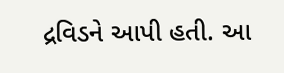દ્રવિડને આપી હતી. આ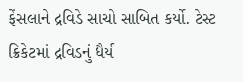ફેંસલાને દ્રવિડે સાચો સાબિત કર્યો. ટેસ્ટ ક્રિકેટમાં દ્રવિડનું ધૈર્ય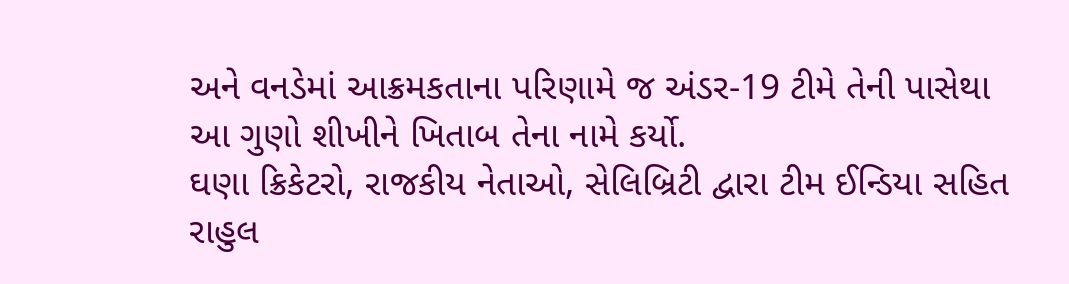અને વનડેમાં આક્રમકતાના પરિણામે જ અંડર-19 ટીમે તેની પાસેથા આ ગુણો શીખીને ખિતાબ તેના નામે કર્યો.
ઘણા ક્રિકેટરો, રાજકીય નેતાઓ, સેલિબ્રિટી દ્વારા ટીમ ઈન્ડિયા સહિત રાહુલ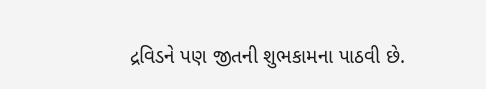દ્રવિડને પણ જીતની શુભકામના પાઠવી છે.